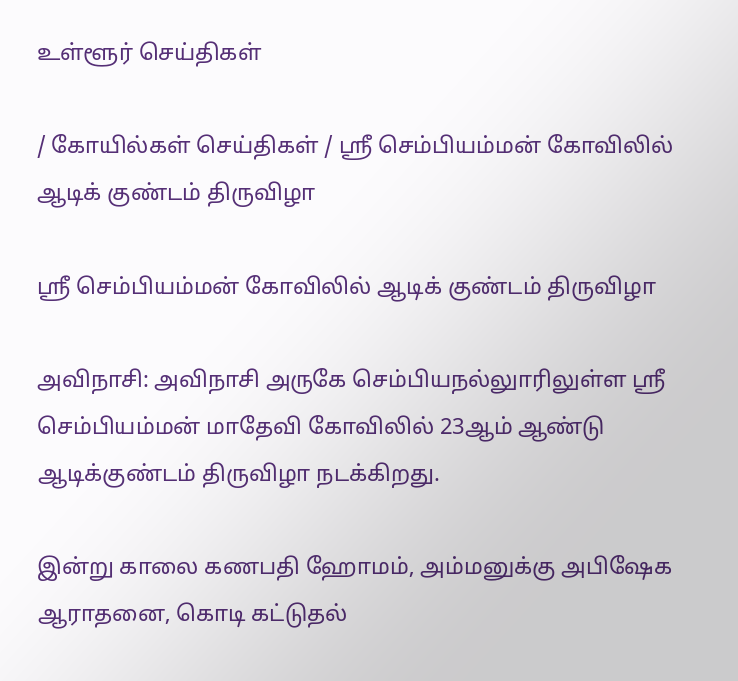உள்ளூர் செய்திகள்

/ கோயில்கள் செய்திகள் / ஸ்ரீ செம்பியம்மன் கோவிலில் ஆடிக் குண்டம் திருவிழா

ஸ்ரீ செம்பியம்மன் கோவிலில் ஆடிக் குண்டம் திருவிழா

அவிநாசி: அவிநாசி அருகே செம்பியநல்லுாரிலுள்ள ஸ்ரீ செம்பியம்மன் மாதேவி கோவிலில் 23ஆம் ஆண்டு ஆடிக்குண்டம் திருவிழா நடக்கிறது.

இன்று காலை கணபதி ஹோமம், அம்மனுக்கு அபிஷேக ஆராதனை, கொடி கட்டுதல்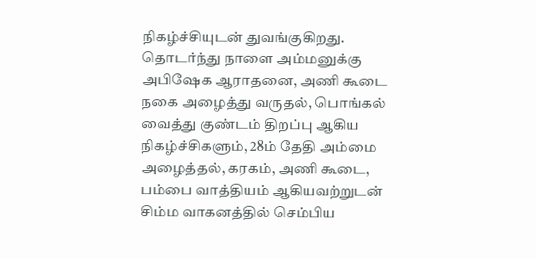நிகழ்ச்சியுடன் துவங்குகிறது. தொடர்ந்து நாளை அம்மனுக்கு அபிஷேக ஆராதனை, அணி கூடை நகை அழைத்து வருதல், பொங்கல் வைத்து குண்டம் திறப்பு ஆகிய நிகழ்ச்சிகளும், 28ம் தேதி அம்மை அழைத்தல், கரகம், அணி கூடை, பம்பை வாத்தியம் ஆகியவற்றுடன் சிம்ம வாகனத்தில் செம்பிய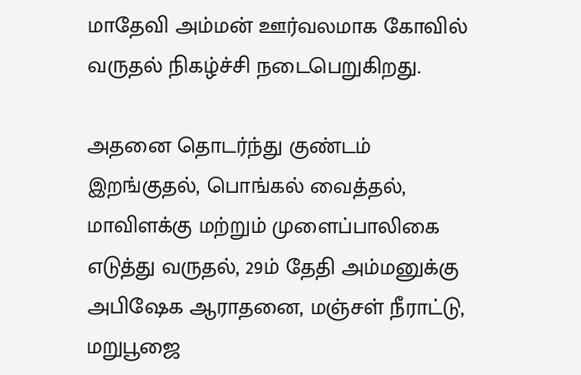மாதேவி அம்மன் ஊர்வலமாக கோவில் வருதல் நிகழ்ச்சி நடைபெறுகிறது.

அதனை தொடர்ந்து குண்டம் இறங்குதல், பொங்கல் வைத்தல், மாவிளக்கு மற்றும் முளைப்பாலிகை எடுத்து வருதல், 29ம் தேதி அம்மனுக்கு அபிஷேக ஆராதனை, மஞ்சள் நீராட்டு, மறுபூஜை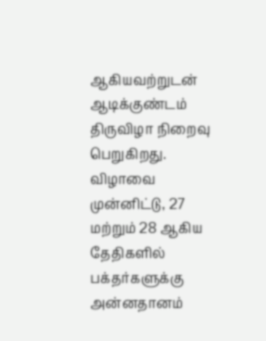ஆகியவற்றுடன் ஆடிக்குண்டம் திருவிழா நிறைவு பெறுகிறது. விழாவை முன்னிட்டு, 27 மற்றும் 28 ஆகிய தேதிகளில் பக்தர்களுக்கு அன்னதானம்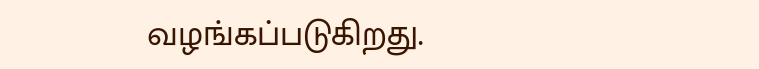வழங்கப்படுகிறது.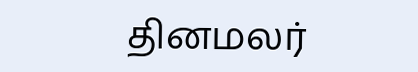தினமலர்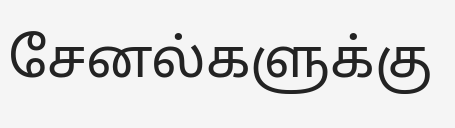சேனல்களுக்கு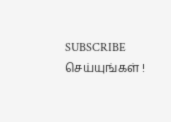SUBSCRIBE செய்யுங்கள் !